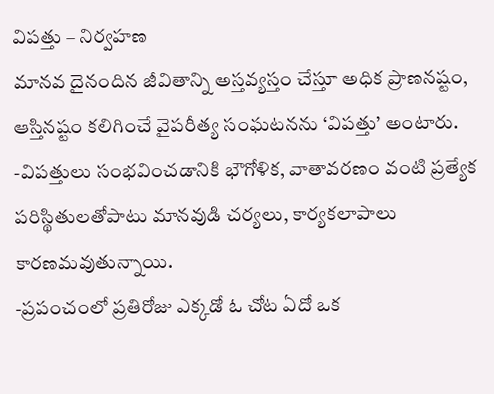విపత్తు – నిర్వహణ
మానవ దైనందిన జీవితాన్ని అస్తవ్యస్తం చేస్తూ అధిక ప్రాణనష్టం, ఆస్తినష్టం కలిగించే వైపరీత్య సంఘటనను ‘విపత్తు’ అంటారు.
-విపత్తులు సంభవించడానికి భౌగోళిక, వాతావరణం వంటి ప్రత్యేక పరిస్థితులతోపాటు మానవుడి చర్యలు, కార్యకలాపాలు కారణమవుతున్నాయి.
-ప్రపంచంలో ప్రతిరోజు ఎక్కడో ఓ చోట ఏదో ఒక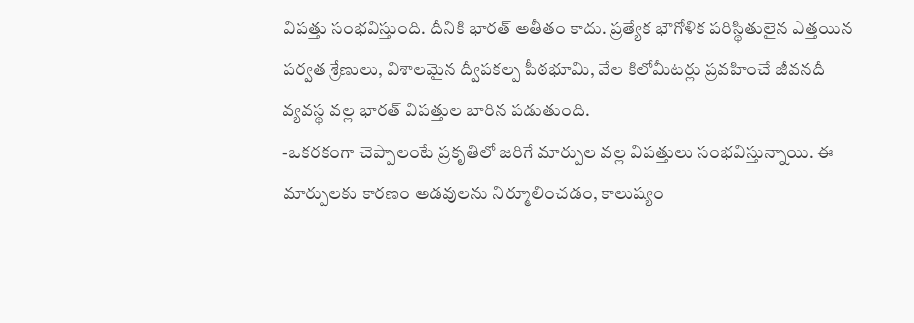విపత్తు సంభవిస్తుంది. దీనికి భారత్ అతీతం కాదు. ప్రత్యేక భౌగోళిక పరిస్థితులైన ఎత్తయిన పర్వత శ్రేణులు, విశాలమైన ద్వీపకల్ప పీఠభూమి, వేల కిలోమీటర్లు ప్రవహించే జీవనదీ వ్యవస్థ వల్ల భారత్ విపత్తుల బారిన పడుతుంది.
-ఒకరకంగా చెప్పాలంటే ప్రకృతిలో జరిగే మార్పుల వల్ల విపత్తులు సంభవిస్తున్నాయి. ఈ మార్పులకు కారణం అడవులను నిర్మూలించడం, కాలుష్యం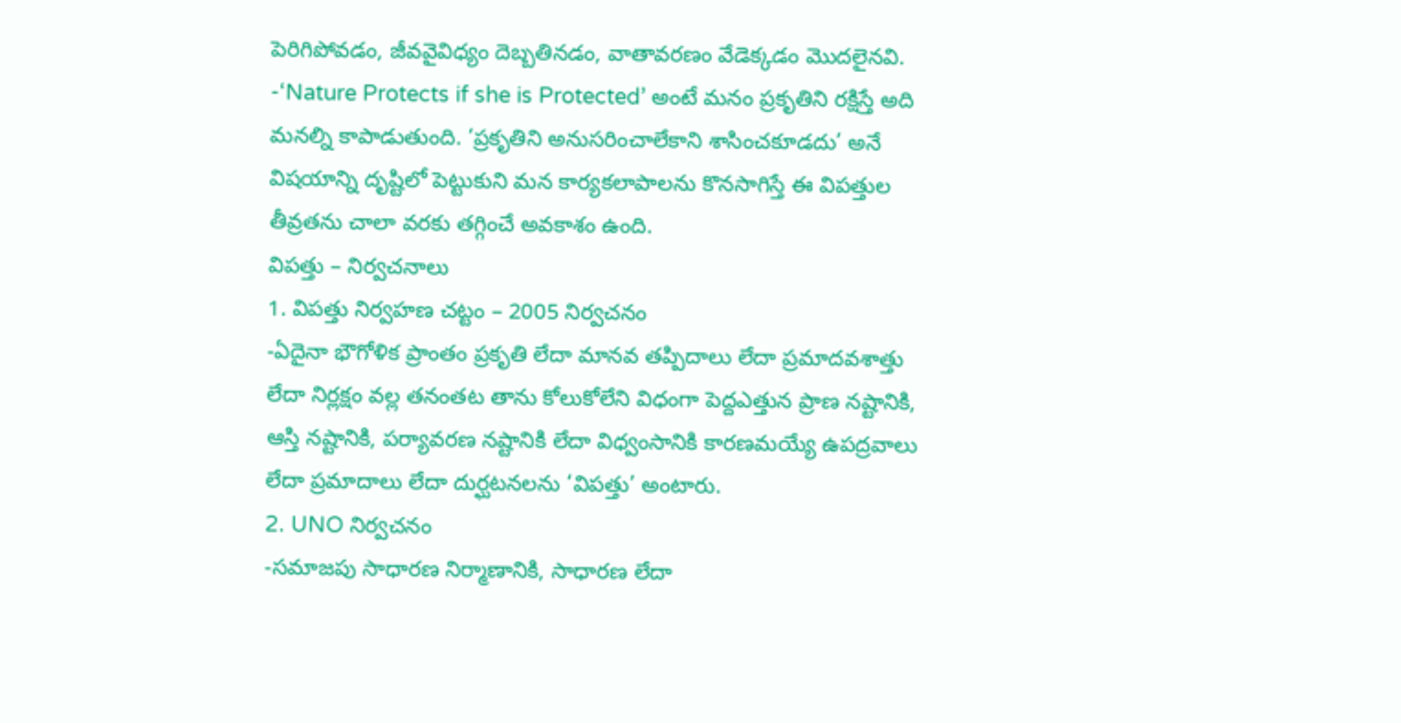పెరిగిపోవడం, జీవవైవిధ్యం దెబ్బతినడం, వాతావరణం వేడెక్కడం మొదలైనవి.
-‘Nature Protects if she is Protected’ అంటే మనం ప్రకృతిని రక్షిస్తే అది మనల్ని కాపాడుతుంది. ‘ప్రకృతిని అనుసరించాలేకాని శాసించకూడదు’ అనే విషయాన్ని దృష్టిలో పెట్టుకుని మన కార్యకలాపాలను కొనసాగిస్తే ఈ విపత్తుల తీవ్రతను చాలా వరకు తగ్గించే అవకాశం ఉంది.
విపత్తు – నిర్వచనాలు
1. విపత్తు నిర్వహణ చట్టం – 2005 నిర్వచనం
-ఏదైనా భౌగోళిక ప్రాంతం ప్రకృతి లేదా మానవ తప్పిదాలు లేదా ప్రమాదవశాత్తు లేదా నిర్లక్షం వల్ల తనంతట తాను కోలుకోలేని విధంగా పెద్దఎత్తున ప్రాణ నష్టానికి, ఆస్తి నష్టానికి, పర్యావరణ నష్టానికి లేదా విధ్వంసానికి కారణమయ్యే ఉపద్రవాలు లేదా ప్రమాదాలు లేదా దుర్ఘటనలను ‘విపత్తు’ అంటారు.
2. UNO నిర్వచనం
-సమాజపు సాధారణ నిర్మాణానికి, సాధారణ లేదా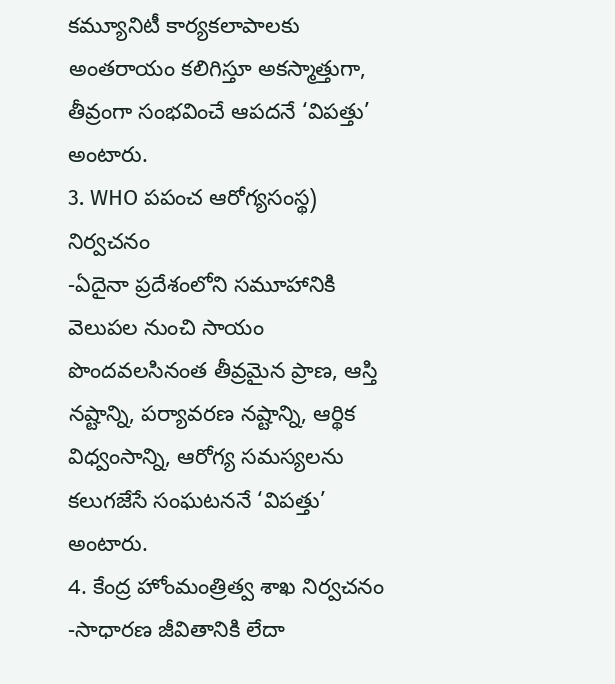కమ్యూనిటీ కార్యకలాపాలకు అంతరాయం కలిగిస్తూ అకస్మాత్తుగా, తీవ్రంగా సంభవించే ఆపదనే ‘విపత్తు’ అంటారు.
3. WHO పపంచ ఆరోగ్యసంస్థ) నిర్వచనం
-ఏదైనా ప్రదేశంలోని సమూహానికి వెలుపల నుంచి సాయం పొందవలసినంత తీవ్రమైన ప్రాణ, ఆస్తి నష్టాన్ని, పర్యావరణ నష్టాన్ని, ఆర్థిక విధ్వంసాన్ని, ఆరోగ్య సమస్యలను కలుగజేసే సంఘటననే ‘విపత్తు’ అంటారు.
4. కేంద్ర హోంమంత్రిత్వ శాఖ నిర్వచనం
-సాధారణ జీవితానికి లేదా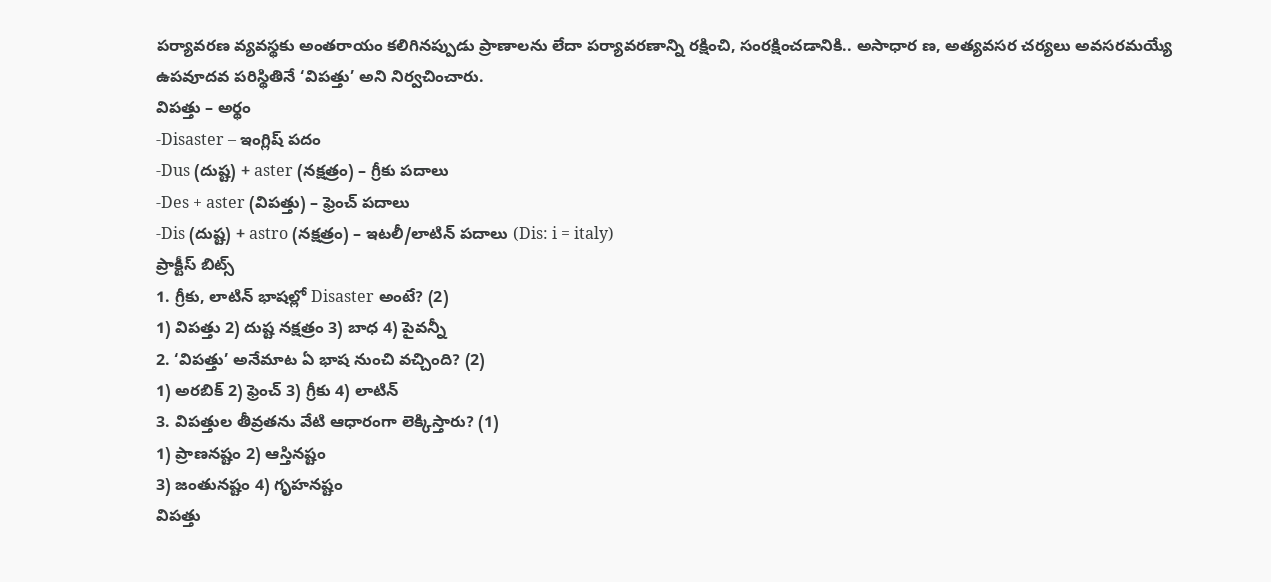పర్యావరణ వ్యవస్థకు అంతరాయం కలిగినప్పుడు ప్రాణాలను లేదా పర్యావరణాన్ని రక్షించి, సంరక్షించడానికి.. అసాధార ణ, అత్యవసర చర్యలు అవసరమయ్యే ఉపవూదవ పరిస్థితినే ‘విపత్తు’ అని నిర్వచించారు.
విపత్తు – అర్థం
-Disaster – ఇంగ్లిష్ పదం
-Dus (దుష్ట) + aster (నక్షత్రం) – గ్రీకు పదాలు
-Des + aster (విపత్తు) – ఫ్రెంచ్ పదాలు
-Dis (దుష్ట) + astro (నక్షత్రం) – ఇటలీ/లాటిన్ పదాలు (Dis: i = italy)
ప్రాక్టీస్ బిట్స్
1. గ్రీకు, లాటిన్ భాషల్లో Disaster అంటే? (2)
1) విపత్తు 2) దుష్ట నక్షత్రం 3) బాధ 4) పైవన్నీ
2. ‘విపత్తు’ అనేమాట ఏ భాష నుంచి వచ్చింది? (2)
1) అరబిక్ 2) ఫ్రెంచ్ 3) గ్రీకు 4) లాటిన్
3. విపత్తుల తీవ్రతను వేటి ఆధారంగా లెక్కిస్తారు? (1)
1) ప్రాణనష్టం 2) ఆస్తినష్టం
3) జంతునష్టం 4) గృహనష్టం
విపత్తు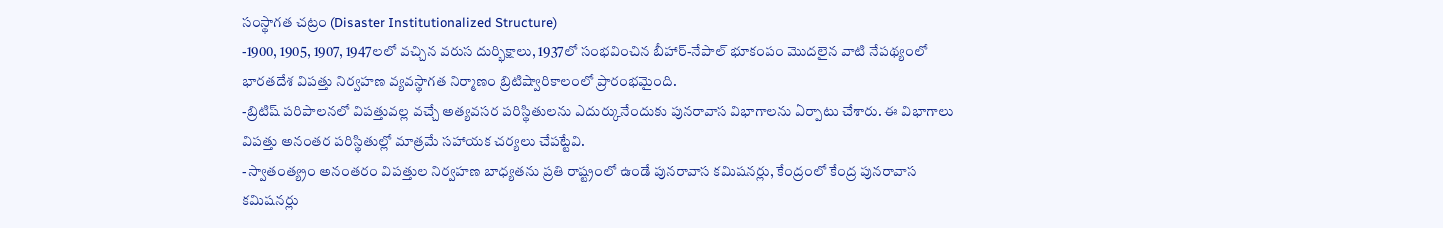సంస్థాగత చట్రం (Disaster Institutionalized Structure)
-1900, 1905, 1907, 1947లలో వచ్చిన వరుస దుర్భిక్షాలు, 1937లో సంభవించిన బీహార్-నేపాల్ భూకంపం మొదలైన వాటి నేపథ్యంలో భారతదేశ విపత్తు నిర్వహణ వ్యవస్థాగత నిర్మాణం బ్రిటిష్వారికాలంలో ప్రారంభమైంది.
-బ్రిటిష్ పరిపాలనలో విపత్తువల్ల వచ్చే అత్యవసర పరిస్థితులను ఎదుర్కునేందుకు పునరావాస విభాగాలను ఏర్పాటు చేశారు. ఈ విభాగాలు విపత్తు అనంతర పరిస్థితుల్లో మాత్రమే సహాయక చర్యలు చేపట్టేవి.
-స్వాతంత్య్రం అనంతరం విపత్తుల నిర్వహణ బాధ్యతను ప్రతి రాష్ట్రంలో ఉండే పునరావాస కమిషనర్లు, కేంద్రంలో కేంద్ర పునరావాస కమిషనర్లు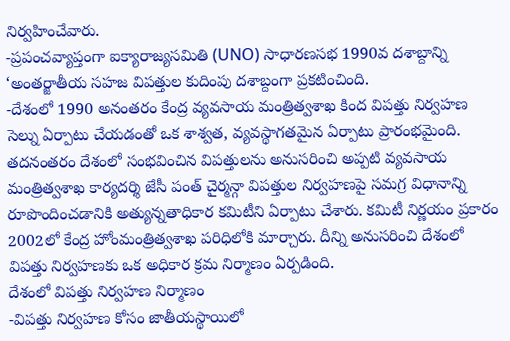నిర్వహించేవారు.
-ప్రపంచవ్యాప్తంగా ఐక్యారాజ్యసమితి (UNO) సాధారణసభ 1990వ దశాబ్దాన్ని ‘అంతర్జాతీయ సహజ విపత్తుల కుదింపు దశాబ్దంగా ప్రకటించింది.
-దేశంలో 1990 అనంతరం కేంద్ర వ్యవసాయ మంత్రిత్వశాఖ కింద విపత్తు నిర్వహణ సెల్ను ఏర్పాటు చేయడంతో ఒక శాశ్వత, వ్యవస్థాగతమైన ఏర్పాటు ప్రారంభమైంది. తదనంతరం దేశంలో సంభవించిన విపత్తులను అనుసరించి అప్పటి వ్యవసాయ మంత్రిత్వశాఖ కార్యదర్శి జేసీ పంత్ చైర్మన్గా విపత్తుల నిర్వహణపై సమగ్ర విధానాన్ని రూపొందించడానికి అత్యున్నతాధికార కమిటీని ఏర్పాటు చేశారు. కమిటీ నిర్ణయం ప్రకారం 2002లో కేంద్ర హోంమంత్రిత్వశాఖ పరిధిలోకి మార్చారు. దీన్ని అనుసరించి దేశంలో విపత్తు నిర్వహణకు ఒక అధికార క్రమ నిర్మాణం ఏర్పడింది.
దేశంలో విపత్తు నిర్వహణ నిర్మాణం
-విపత్తు నిర్వహణ కోసం జాతీయస్థాయిలో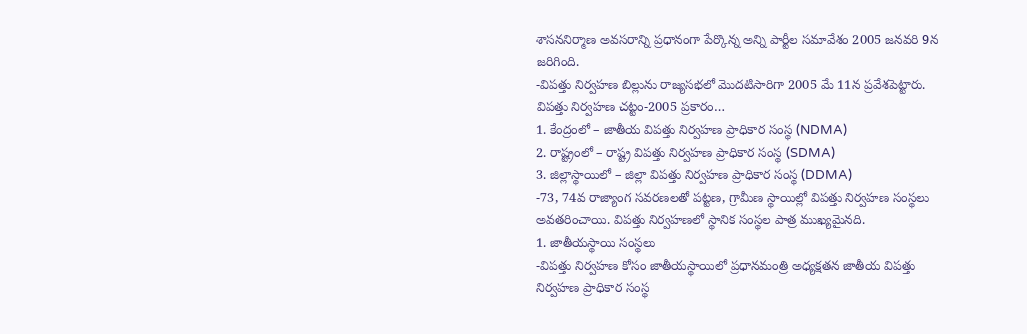శాసననిర్మాణ అవసరాన్ని ప్రధానంగా పేర్కొన్న అన్ని పార్టీల సమావేశం 2005 జనవరి 9న జరిగింది.
-విపత్తు నిర్వహణ బిల్లును రాజ్యసభలో మొదటిసారిగా 2005 మే 11న ప్రవేశపెట్టారు.
విపత్తు నిర్వహణ చట్టం-2005 ప్రకారం…
1. కేంద్రంలో – జాతీయ విపత్తు నిర్వహణ ప్రాధికార సంస్థ (NDMA)
2. రాష్ట్రంలో – రాష్ట్ర విపత్తు నిర్వహణ ప్రాధికార సంస్థ (SDMA)
3. జిల్లాస్థాయిలో – జిల్లా విపత్తు నిర్వహణ ప్రాధికార సంస్థ (DDMA)
-73, 74వ రాజ్యాంగ సవరణలతో పట్టణ, గ్రామీణ స్థాయిల్లో విపత్తు నిర్వహణ సంస్థలు అవతరించాయి. విపత్తు నిర్వహణలో స్థానిక సంస్థల పాత్ర ముఖ్యమైనది.
1. జాతీయస్థాయి సంస్థలు
-విపత్తు నిర్వహణ కోసం జాతీయస్థాయిలో ప్రధానమంత్రి అధ్యక్షతన జాతీయ విపత్తు నిర్వహణ ప్రాధికార సంస్థ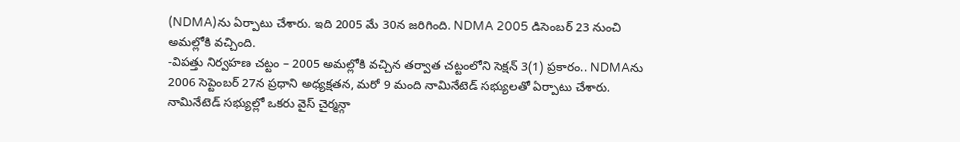(NDMA)ను ఏర్పాటు చేశారు. ఇది 2005 మే 30న జరిగింది. NDMA 2005 డిసెంబర్ 23 నుంచి అమల్లోకి వచ్చింది.
-విపత్తు నిర్వహణ చట్టం – 2005 అమల్లోకి వచ్చిన తర్వాత చట్టంలోని సెక్షన్ 3(1) ప్రకారం.. NDMAను 2006 సెప్టెంబర్ 27న ప్రధాని అధ్యక్షతన, మరో 9 మంది నామినేటెడ్ సభ్యులతో ఏర్పాటు చేశారు. నామినేటెడ్ సభ్యుల్లో ఒకరు వైస్ చైర్మన్గా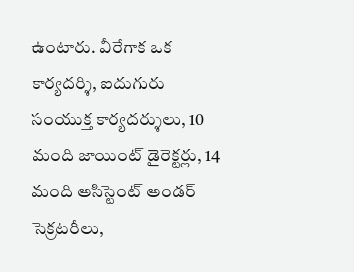ఉంటారు. వీరేగాక ఒక కార్యదర్శి, ఐదుగురు సంయుక్త కార్యదర్శులు, 10 మంది జాయింట్ డైరెక్టర్లు, 14 మంది అసిస్టెంట్ అండర్ సెక్రటరీలు,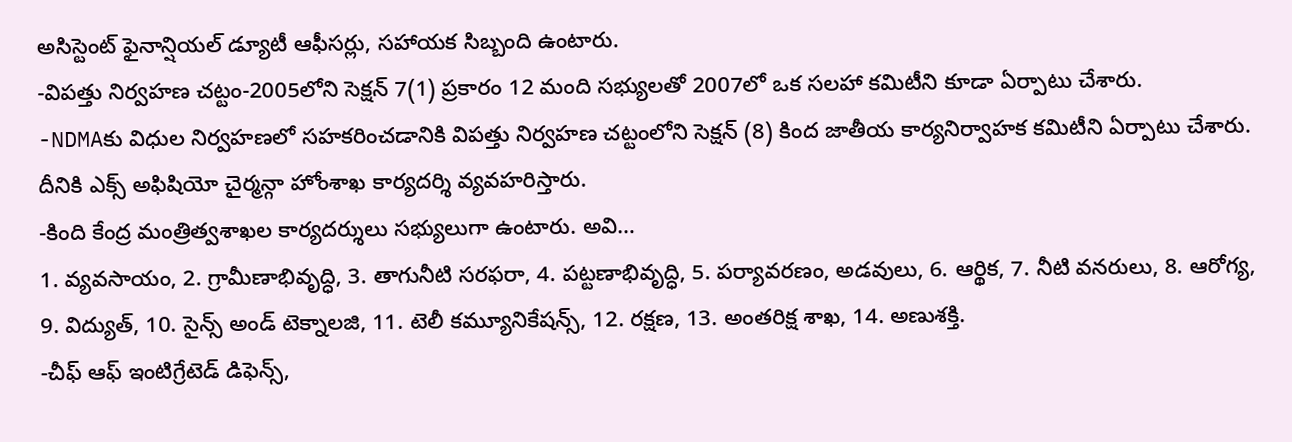అసిస్టెంట్ ఫైనాన్షియల్ డ్యూటీ ఆఫీసర్లు, సహాయక సిబ్బంది ఉంటారు.
-విపత్తు నిర్వహణ చట్టం-2005లోని సెక్షన్ 7(1) ప్రకారం 12 మంది సభ్యులతో 2007లో ఒక సలహా కమిటీని కూడా ఏర్పాటు చేశారు.
-NDMAకు విధుల నిర్వహణలో సహకరించడానికి విపత్తు నిర్వహణ చట్టంలోని సెక్షన్ (8) కింద జాతీయ కార్యనిర్వాహక కమిటీని ఏర్పాటు చేశారు. దీనికి ఎక్స్ అఫిషియో చైర్మన్గా హోంశాఖ కార్యదర్శి వ్యవహరిస్తారు.
-కింది కేంద్ర మంత్రిత్వశాఖల కార్యదర్శులు సభ్యులుగా ఉంటారు. అవి…
1. వ్యవసాయం, 2. గ్రామీణాభివృద్ధి, 3. తాగునీటి సరఫరా, 4. పట్టణాభివృద్ధి, 5. పర్యావరణం, అడవులు, 6. ఆర్థిక, 7. నీటి వనరులు, 8. ఆరోగ్య, 9. విద్యుత్, 10. సైన్స్ అండ్ టెక్నాలజి, 11. టెలీ కమ్యూనికేషన్స్, 12. రక్షణ, 13. అంతరిక్ష శాఖ, 14. అణుశక్తి.
-చీఫ్ ఆఫ్ ఇంటిగ్రేటెడ్ డిఫెన్స్,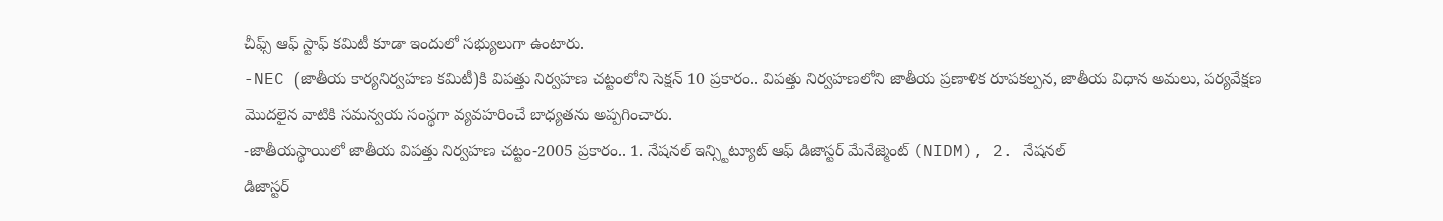చీఫ్స్ ఆఫ్ స్టాఫ్ కమిటీ కూడా ఇందులో సభ్యులుగా ఉంటారు.
-NEC (జాతీయ కార్యనిర్వహణ కమిటీ)కి విపత్తు నిర్వహణ చట్టంలోని సెక్షన్ 10 ప్రకారం.. విపత్తు నిర్వహణలోని జాతీయ ప్రణాళిక రూపకల్పన, జాతీయ విధాన అమలు, పర్యవేక్షణ మొదలైన వాటికి సమన్వయ సంస్థగా వ్యవహరించే బాధ్యతను అప్పగించారు.
-జాతీయస్థాయిలో జాతీయ విపత్తు నిర్వహణ చట్టం-2005 ప్రకారం.. 1. నేషనల్ ఇన్స్టిట్యూట్ ఆఫ్ డిజాస్టర్ మేనేజ్మెంట్ (NIDM), 2. నేషనల్
డిజాస్టర్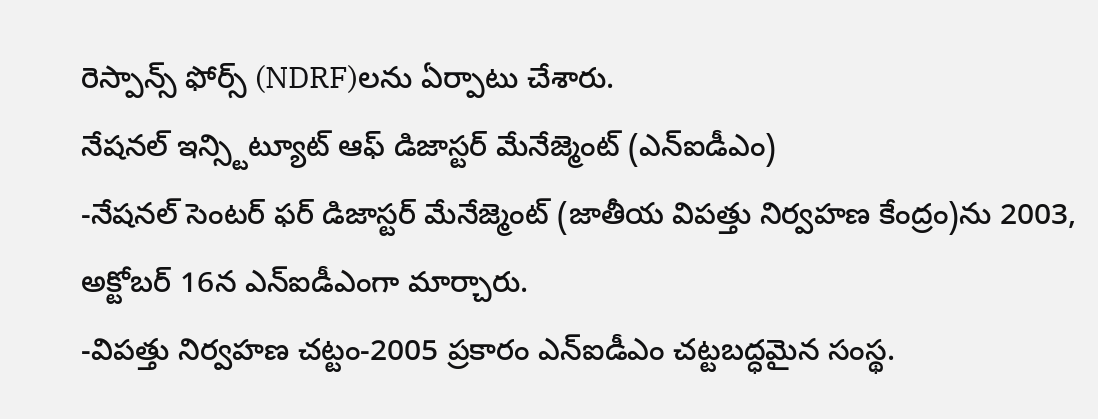రెస్పాన్స్ ఫోర్స్ (NDRF)లను ఏర్పాటు చేశారు.
నేషనల్ ఇన్స్టిట్యూట్ ఆఫ్ డిజాస్టర్ మేనేజ్మెంట్ (ఎన్ఐడీఎం)
-నేషనల్ సెంటర్ ఫర్ డిజాస్టర్ మేనేజ్మెంట్ (జాతీయ విపత్తు నిర్వహణ కేంద్రం)ను 2003, అక్టోబర్ 16న ఎన్ఐడీఎంగా మార్చారు.
-విపత్తు నిర్వహణ చట్టం-2005 ప్రకారం ఎన్ఐడీఎం చట్టబద్ధమైన సంస్థ.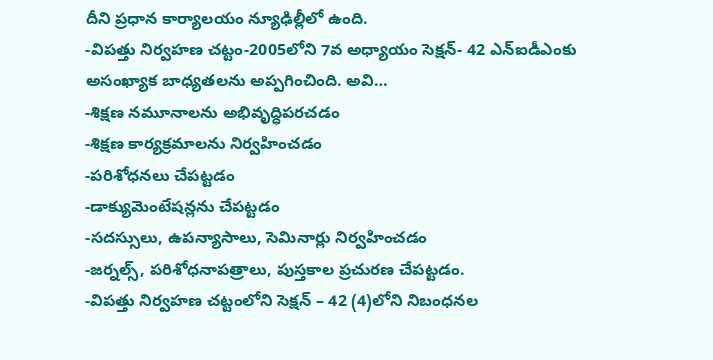దీని ప్రధాన కార్యాలయం న్యూఢిల్లీలో ఉంది.
-విపత్తు నిర్వహణ చట్టం-2005లోని 7వ అధ్యాయం సెక్షన్- 42 ఎన్ఐడీఎంకు అసంఖ్యాక బాధ్యతలను అప్పగించింది. అవి…
-శిక్షణ నమూనాలను అభివృద్ధిపరచడం
-శిక్షణ కార్యక్రమాలను నిర్వహించడం
-పరిశోధనలు చేపట్టడం
-డాక్యుమెంటేషన్లను చేపట్టడం
-సదస్సులు, ఉపన్యాసాలు, సెమినార్లు నిర్వహించడం
-జర్నల్స్, పరిశోధనాపత్రాలు, పుస్తకాల ప్రచురణ చేపట్టడం.
-విపత్తు నిర్వహణ చట్టంలోని సెక్షన్ – 42 (4)లోని నిబంధనల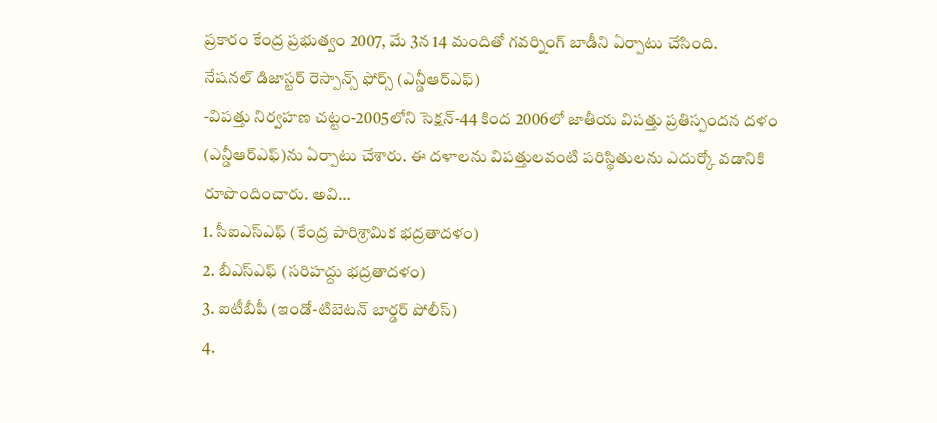ప్రకారం కేంద్ర ప్రభుత్వం 2007, మే 3న 14 మందితో గవర్నింగ్ బాడీని ఏర్పాటు చేసింది.
నేషనల్ డిజాస్టర్ రెస్పాన్స్ ఫోర్స్ (ఎన్డీఆర్ఎఫ్)
-విపత్తు నిర్వహణ చట్టం-2005లోని సెక్షన్-44 కింద 2006లో జాతీయ విపత్తు ప్రతిస్పందన దళం (ఎన్డీఆర్ఎఫ్)ను ఏర్పాటు చేశారు. ఈ దళాలను విపత్తులవంటి పరిస్థితులను ఎదుర్కో వడానికి రూపొందించారు. అవి…
1. సీఐఎస్ఎఫ్ (కేంద్ర పారిశ్రామిక భద్రతాదళం)
2. బీఎస్ఎఫ్ (సరిహద్దు భద్రతాదళం)
3. ఐటీబీపీ (ఇండో-టిబెటన్ బార్డర్ పోలీస్)
4.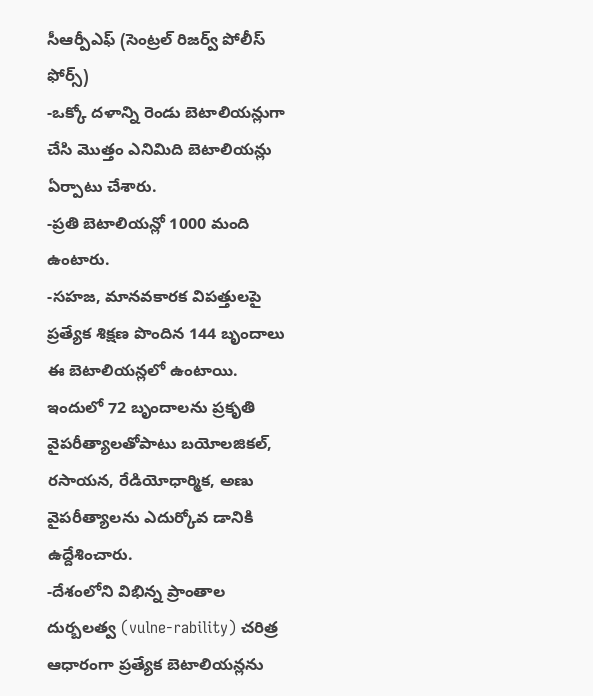సీఆర్పీఎఫ్ (సెంట్రల్ రిజర్వ్ పోలీస్ ఫోర్స్)
-ఒక్కో దళాన్ని రెండు బెటాలియన్లుగా చేసి మొత్తం ఎనిమిది బెటాలియన్లు ఏర్పాటు చేశారు.
-ప్రతి బెటాలియన్లో 1000 మంది ఉంటారు.
-సహజ, మానవకారక విపత్తులపై ప్రత్యేక శిక్షణ పొందిన 144 బృందాలు ఈ బెటాలియన్లలో ఉంటాయి. ఇందులో 72 బృందాలను ప్రకృతి వైపరీత్యాలతోపాటు బయోలజికల్, రసాయన, రేడియోధార్మిక, అణు వైపరీత్యాలను ఎదుర్కోవ డానికి ఉద్దేశించారు.
-దేశంలోని విభిన్న ప్రాంతాల దుర్బలత్వ (vulne-rability) చరిత్ర ఆధారంగా ప్రత్యేక బెటాలియన్లను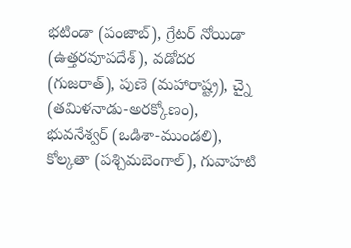భటిండా (పంజాబ్), గ్రేటర్ నోయిడా (ఉత్తరవూపదేశ్), వడోదర (గుజరాత్), పుణె (మహారాష్ట్ర), చ్నై (తమిళనాడు-అరక్కోణం), భువనేశ్వర్ (ఒడిశా-ముండలి), కోల్కతా (పశ్చిమబెంగాల్), గువాహటి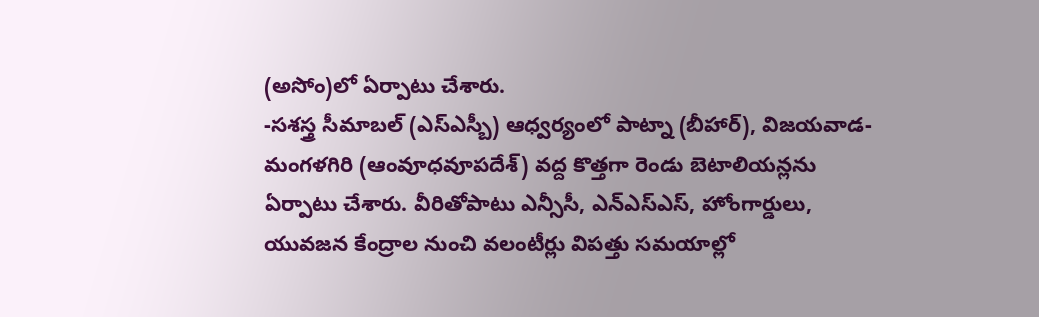(అసోం)లో ఏర్పాటు చేశారు.
-సశస్త్ర సీమాబల్ (ఎస్ఎస్బీ) ఆధ్వర్యంలో పాట్నా (బీహార్), విజయవాడ-మంగళగిరి (ఆంవూధవూపదేశ్) వద్ద కొత్తగా రెండు బెటాలియన్లను ఏర్పాటు చేశారు. వీరితోపాటు ఎన్సీసీ, ఎన్ఎస్ఎస్, హోంగార్డులు, యువజన కేంద్రాల నుంచి వలంటీర్లు విపత్తు సమయాల్లో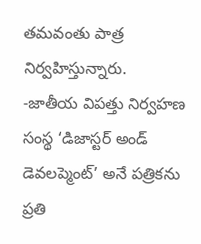తమవంతు పాత్ర నిర్వహిస్తున్నారు.
-జాతీయ విపత్తు నిర్వహణ సంస్థ ‘డిజాస్టర్ అండ్ డెవలప్మెంట్’ అనే పత్రికను ప్రతి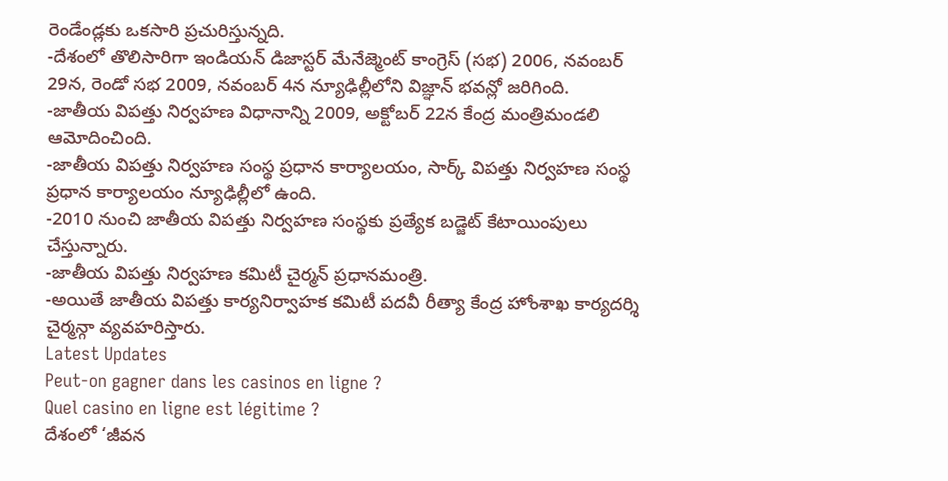రెండేండ్లకు ఒకసారి ప్రచురిస్తున్నది.
-దేశంలో తొలిసారిగా ఇండియన్ డిజాస్టర్ మేనేజ్మెంట్ కాంగ్రెస్ (సభ) 2006, నవంబర్ 29న, రెండో సభ 2009, నవంబర్ 4న న్యూఢిల్లీలోని విజ్ఞాన్ భవన్లో జరిగింది.
-జాతీయ విపత్తు నిర్వహణ విధానాన్ని 2009, అక్టోబర్ 22న కేంద్ర మంత్రిమండలి ఆమోదించింది.
-జాతీయ విపత్తు నిర్వహణ సంస్థ ప్రధాన కార్యాలయం, సార్క్ విపత్తు నిర్వహణ సంస్థ ప్రధాన కార్యాలయం న్యూఢిల్లీలో ఉంది.
-2010 నుంచి జాతీయ విపత్తు నిర్వహణ సంస్థకు ప్రత్యేక బడ్జెట్ కేటాయింపులు చేస్తున్నారు.
-జాతీయ విపత్తు నిర్వహణ కమిటీ చైర్మన్ ప్రధానమంత్రి.
-అయితే జాతీయ విపత్తు కార్యనిర్వాహక కమిటీ పదవీ రీత్యా కేంద్ర హోంశాఖ కార్యదర్శి చైర్మన్గా వ్యవహరిస్తారు.
Latest Updates
Peut-on gagner dans les casinos en ligne ?
Quel casino en ligne est légitime ?
దేశంలో ‘జీవన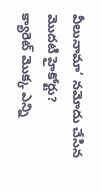వీలునామా’ నమోదు చేసిన మొదటి హైకోర్టు?
క్యారెట్ మొక్క ఎన్ని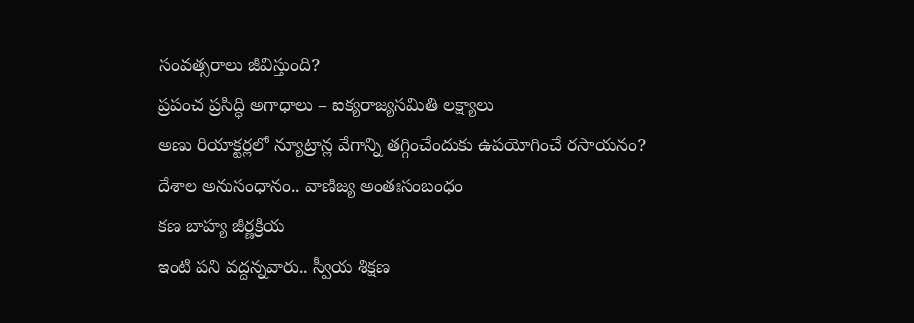సంవత్సరాలు జీవిస్తుంది?
ప్రపంచ ప్రసిద్ధి అగాధాలు – ఐక్యరాజ్యసమితి లక్ష్యాలు
అణు రియాక్టర్లలో న్యూట్రాన్ల వేగాన్ని తగ్గించేందుకు ఉపయోగించే రసాయనం?
దేశాల అనుసంధానం.. వాణిజ్య అంతఃసంబంధం
కణ బాహ్య జీర్ణక్రియ
ఇంటి పని వద్దన్నవారు.. స్వీయ శిక్షణ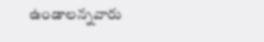ఉండాలన్నవారు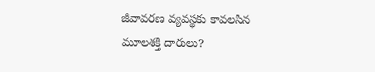జీవావరణ వ్యవస్థకు కావలసిన మూలశక్తి దారులు?